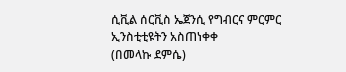ሲቪል ሰርቪስ ኤጀንሲ የግብርና ምርምር ኢንስቲቲዩትን አስጠነቀቀ
(በመላኩ ደምሴ)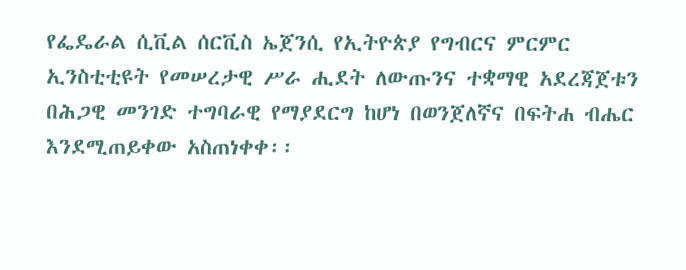የፌዴራል ሲቪል ሰርቪስ ኤጀንሲ የኢትዮጵያ የግብርና ምርምር ኢንስቲቲዩት የመሠረታዊ ሥራ ሒደት ለውጡንና ተቋማዊ አደረጃጀቱን በሕጋዊ መንገድ ተግባራዊ የማያደርግ ከሆነ በወንጀለኛና በፍትሐ ብሔር እንደሚጠይቀው አስጠነቀቀ፡፡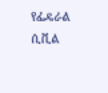የፌዴራል ሲቪል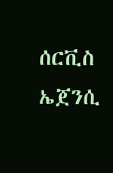ሰርቪስ ኤጀንሲ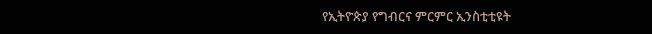የኢትዮጵያ የግብርና ምርምር ኢንስቲቲዩት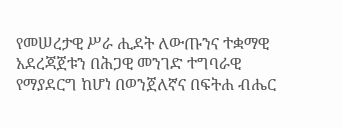የመሠረታዊ ሥራ ሒደት ለውጡንና ተቋማዊ አደረጃጀቱን በሕጋዊ መንገድ ተግባራዊ የማያደርግ ከሆነ በወንጀለኛና በፍትሐ ብሔር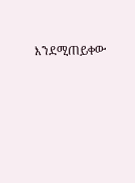እንደሚጠይቀው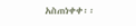አስጠነቀቀ፡፡